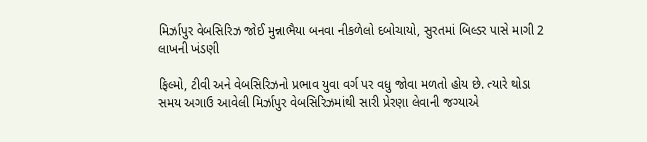મિર્ઝાપુર વેબસિરિઝ જોઈ મુન્નાભૈયા બનવા નીકળેલો દબોચાયો, સુરતમાં બિલ્ડર પાસે માગી 2 લાખની ખંડણી

ફિલ્મો, ટીવી અને વેબસિરિઝનો પ્રભાવ યુવા વર્ગ પર વધુ જોવા મળતો હોય છે. ત્યારે થોડા સમય અગાઉ આવેલી મિર્ઝાપુર વેબસિરિઝમાંથી સારી પ્રેરણા લેવાની જગ્યાએ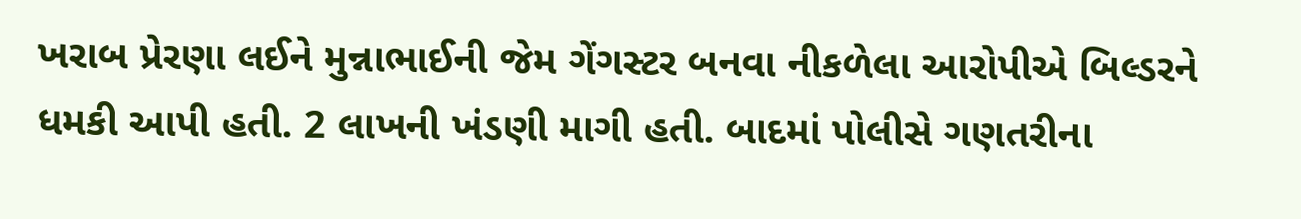ખરાબ પ્રેરણા લઈને મુન્નાભાઈની જેમ ગેંગસ્ટર બનવા નીકળેલા આરોપીએ બિલ્ડરને ધમકી આપી હતી. 2 લાખની ખંડણી માગી હતી. બાદમાં પોલીસે ગણતરીના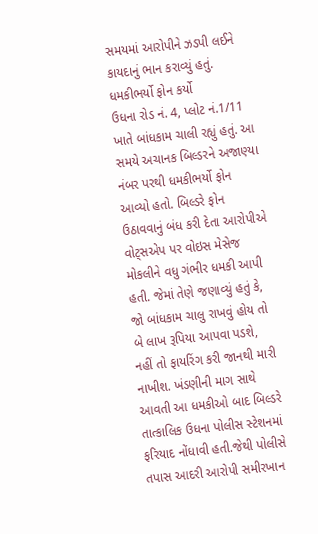સમયમાં આરોપીને ઝડપી લઈને કાયદાનું ભાન કરાવ્યું હતું.
ધમકીભર્યો ફોન કર્યો
ઉધના રોડ નં. 4, પ્લોટ નં.1/11 ખાતે બાંધકામ ચાલી રહ્યું હતું. આ સમયે અચાનક બિલ્ડરને અજાણ્યા નંબર પરથી ધમકીભર્યો ફોન આવ્યો હતો. બિલ્ડરે ફોન ઉઠાવવાનું બંધ કરી દેતા આરોપીએ વોટ્સએપ પર વોઇસ મેસેજ મોકલીને વધુ ગંભીર ધમકી આપી હતી. જેમાં તેણે જણાવ્યું હતું કે, જો બાંધકામ ચાલુ રાખવું હોય તો બે લાખ રૂપિયા આપવા પડશે, નહીં તો ફાયરિંગ કરી જાનથી મારી નાખીશ. ખંડણીની માગ સાથે આવતી આ ધમકીઓ બાદ બિલ્ડરે તાત્કાલિક ઉધના પોલીસ સ્ટેશનમાં ફરિયાદ નોંધાવી હતી.જેથી પોલીસે તપાસ આદરી આરોપી સમીરખાન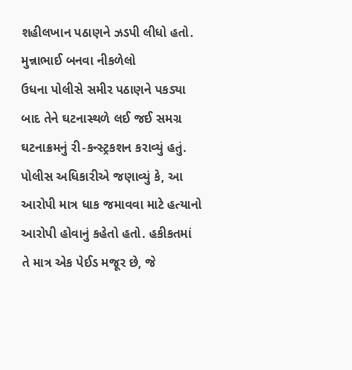શહીલખાન પઠાણને ઝડપી લીધો હતો.
મુન્નાભાઈ બનવા નીકળેલો
ઉધના પોલીસે સમીર પઠાણને પકડ્યા બાદ તેને ઘટનાસ્થળે લઈ જઈ સમગ્ર ઘટનાક્રમનું રી-કન્સ્ટ્રકશન કરાવ્યું હતું. પોલીસ અધિકારીએ જણાવ્યું કે, આ આરોપી માત્ર ધાક જમાવવા માટે હત્યાનો આરોપી હોવાનું કહેતો હતો. હકીકતમાં તે માત્ર એક પેઈડ મજૂર છે, જે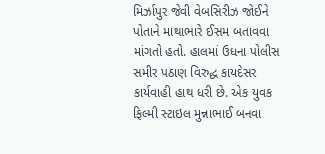મિર્ઝાપુર જેવી વેબસિરીઝ જોઈને પોતાને માથાભારે ઈસમ બતાવવા માંગતો હતો. હાલમાં ઉધના પોલીસ સમીર પઠાણ વિરુદ્ધ કાયદેસર કાર્યવાહી હાથ ધરી છે. એક યુવક ફિલ્મી સ્ટાઇલ મુન્નાભાઈ બનવા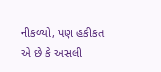નીકળ્યો, પણ હકીકત એ છે કે અસલી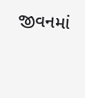જીવનમાં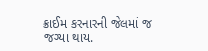ક્રાઈમ કરનારની જેલમાં જ જગ્યા થાય.